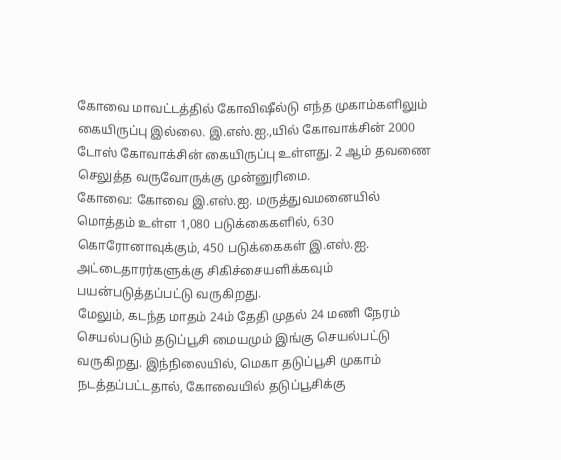கோவை மாவட்டத்தில் கோவிஷீல்டு எந்த முகாம்களிலும் கையிருப்பு இல்லை. இ.எஸ்.ஐ.,யில் கோவாக்சின் 2000 டோஸ் கோவாக்சின் கையிருப்பு உள்ளது. 2 ஆம் தவணை செலுத்த வருவோருக்கு முன்னுரிமை.
கோவை: கோவை இ.எஸ்.ஐ. மருத்துவமனையில் மொத்தம் உள்ள 1,080 படுக்கைகளில், 630 கொரோனாவுக்கும், 450 படுக்கைகள் இ.எஸ்.ஐ. அட்டைதாரர்களுக்கு சிகிச்சையளிக்கவும் பயன்படுத்தப்பட்டு வருகிறது.
மேலும், கடந்த மாதம் 24ம் தேதி முதல் 24 மணி நேரம் செயல்படும் தடுப்பூசி மையமும் இங்கு செயல்பட்டு வருகிறது. இந்நிலையில், மெகா தடுப்பூசி முகாம் நடத்தப்பட்டதால், கோவையில் தடுப்பூசிக்கு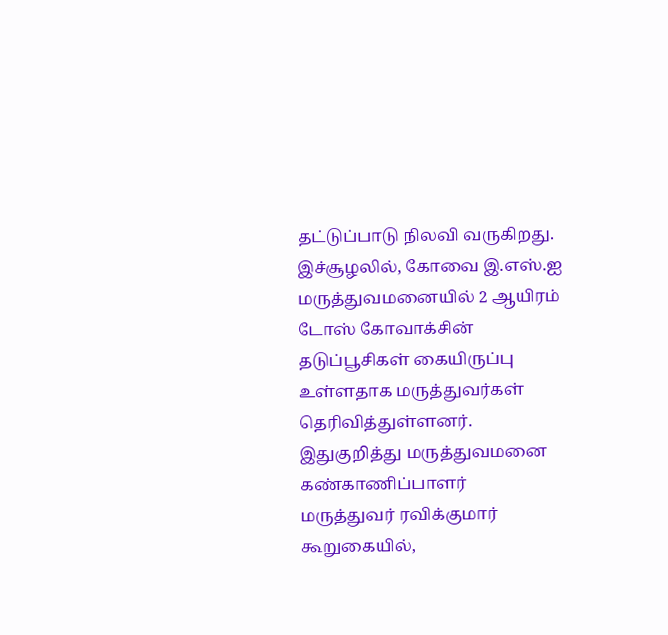தட்டுப்பாடு நிலவி வருகிறது. இச்சூழலில், கோவை இ.எஸ்.ஐ மருத்துவமனையில் 2 ஆயிரம் டோஸ் கோவாக்சின் தடுப்பூசிகள் கையிருப்பு உள்ளதாக மருத்துவர்கள் தெரிவித்துள்ளனர்.
இதுகுறித்து மருத்துவமனை கண்காணிப்பாளர் மருத்துவர் ரவிக்குமார் கூறுகையில்,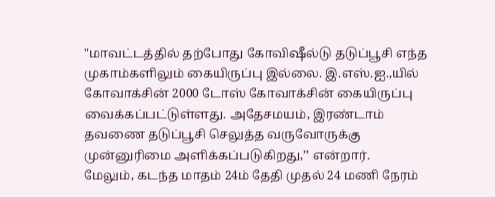"மாவட்டத்தில் தற்போது கோவிஷீல்டு தடுப்பூசி எந்த முகாம்களிலும் கையிருப்பு இல்லை. இ.எஸ்.ஐ.,யில் கோவாக்சின் 2000 டோஸ் கோவாக்சின் கையிருப்பு வைக்கப்பட்டுள்ளது. அதேசமயம், இரண்டாம் தவணை தடுப்பூசி செலுத்த வருவோருக்கு முன்னுரிமை அளிக்கப்படுகிறது,’’ என்றார்.
மேலும், கடந்த மாதம் 24ம் தேதி முதல் 24 மணி நேரம்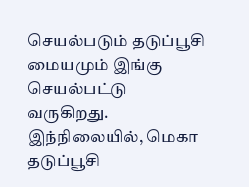செயல்படும் தடுப்பூசி மையமும் இங்கு செயல்பட்டு வருகிறது. இந்நிலையில், மெகா தடுப்பூசி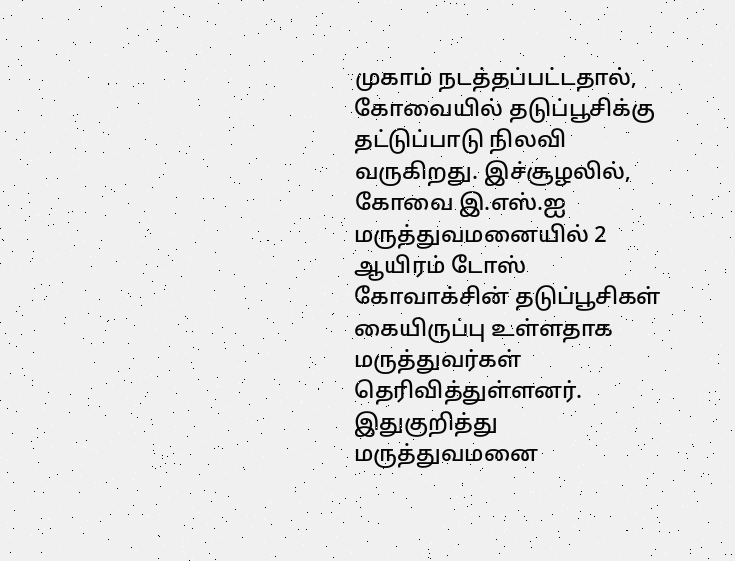முகாம் நடத்தப்பட்டதால், கோவையில் தடுப்பூசிக்கு தட்டுப்பாடு நிலவி வருகிறது. இச்சூழலில், கோவை இ.எஸ்.ஐ மருத்துவமனையில் 2 ஆயிரம் டோஸ் கோவாக்சின் தடுப்பூசிகள் கையிருப்பு உள்ளதாக மருத்துவர்கள் தெரிவித்துள்ளனர்.
இதுகுறித்து மருத்துவமனை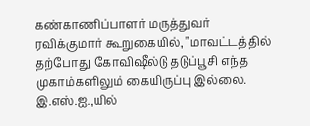கண்காணிப்பாளர் மருத்துவர் ரவிக்குமார் கூறுகையில், "மாவட்டத்தில் தற்போது கோவிஷீல்டு தடுப்பூசி எந்த முகாம்களிலும் கையிருப்பு இல்லை. இ.எஸ்.ஐ.,யில்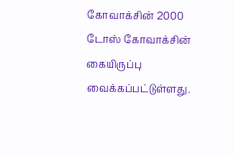கோவாக்சின் 2000 டோஸ் கோவாக்சின் கையிருப்பு வைக்கப்பட்டுள்ளது.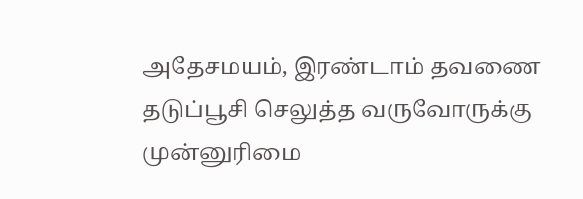அதேசமயம், இரண்டாம் தவணை தடுப்பூசி செலுத்த வருவோருக்கு முன்னுரிமை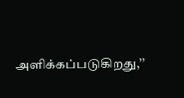அளிக்கப்படுகிறது,’’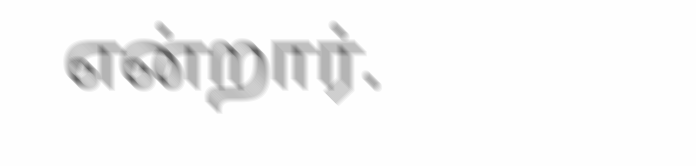என்றார்.